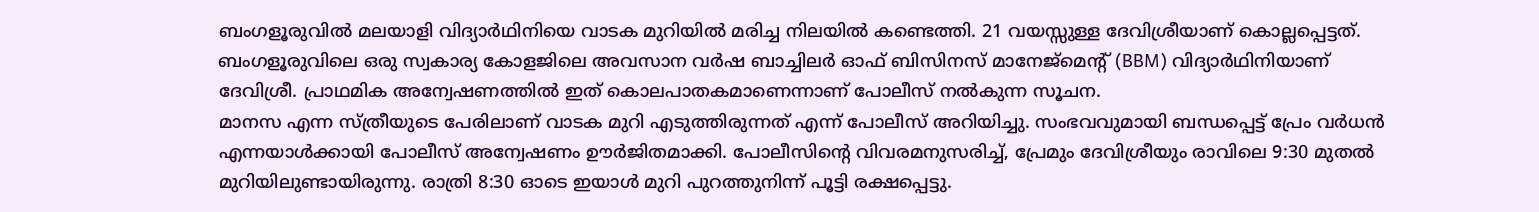ബംഗളൂരുവിൽ മലയാളി വിദ്യാർഥിനിയെ വാടക മുറിയിൽ മരിച്ച നിലയിൽ കണ്ടെത്തി. 21 വയസ്സുള്ള ദേവിശ്രീയാണ് കൊല്ലപ്പെട്ടത്. ബംഗളൂരുവിലെ ഒരു സ്വകാര്യ കോളജിലെ അവസാന വർഷ ബാച്ചിലർ ഓഫ് ബിസിനസ് മാനേജ്മെന്റ് (BBM) വിദ്യാർഥിനിയാണ് ദേവിശ്രീ. പ്രാഥമിക അന്വേഷണത്തിൽ ഇത് കൊലപാതകമാണെന്നാണ് പോലീസ് നൽകുന്ന സൂചന.
മാനസ എന്ന സ്ത്രീയുടെ പേരിലാണ് വാടക മുറി എടുത്തിരുന്നത് എന്ന് പോലീസ് അറിയിച്ചു. സംഭവവുമായി ബന്ധപ്പെട്ട് പ്രേം വർധൻ എന്നയാൾക്കായി പോലീസ് അന്വേഷണം ഊർജിതമാക്കി. പോലീസിന്റെ വിവരമനുസരിച്ച്, പ്രേമും ദേവിശ്രീയും രാവിലെ 9:30 മുതൽ മുറിയിലുണ്ടായിരുന്നു. രാത്രി 8:30 ഓടെ ഇയാൾ മുറി പുറത്തുനിന്ന് പൂട്ടി രക്ഷപ്പെട്ടു.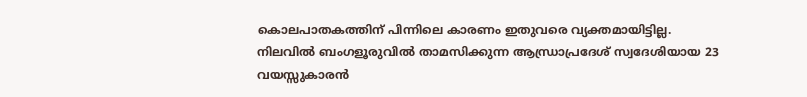കൊലപാതകത്തിന് പിന്നിലെ കാരണം ഇതുവരെ വ്യക്തമായിട്ടില്ല.
നിലവിൽ ബംഗളൂരുവിൽ താമസിക്കുന്ന ആന്ധ്രാപ്രദേശ് സ്വദേശിയായ 23 വയസ്സുകാരൻ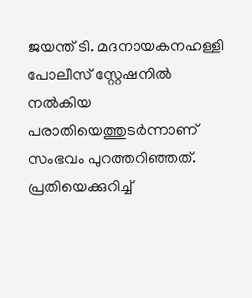ജയന്ത് ടി. മദനായകനഹള്ളി പോലീസ് സ്റ്റേഷനിൽ നൽകിയ പരാതിയെത്തുടർന്നാണ് സംഭവം പുറത്തറിഞ്ഞത്. പ്രതിയെക്കുറിച്ച്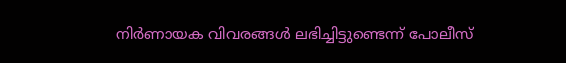നിർണായക വിവരങ്ങൾ ലഭിച്ചിട്ടുണ്ടെന്ന് പോലീസ്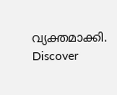വ്യക്തമാക്കി.
Discover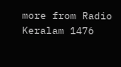more from Radio Keralam 1476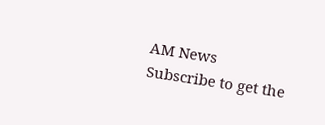AM News
Subscribe to get the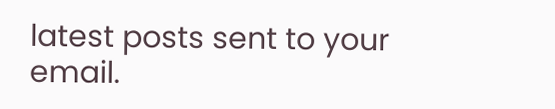latest posts sent to your email.